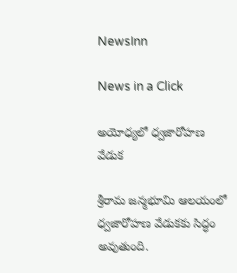NewsInn

News in a Click

అయోధ్యలో ధ్వజారోహణ వేడుక

శ్రీరామ జన్మభూమి ఆలయంలో ధ్వజారోహణ వేడుకకు సిద్ధం అవుతుంది.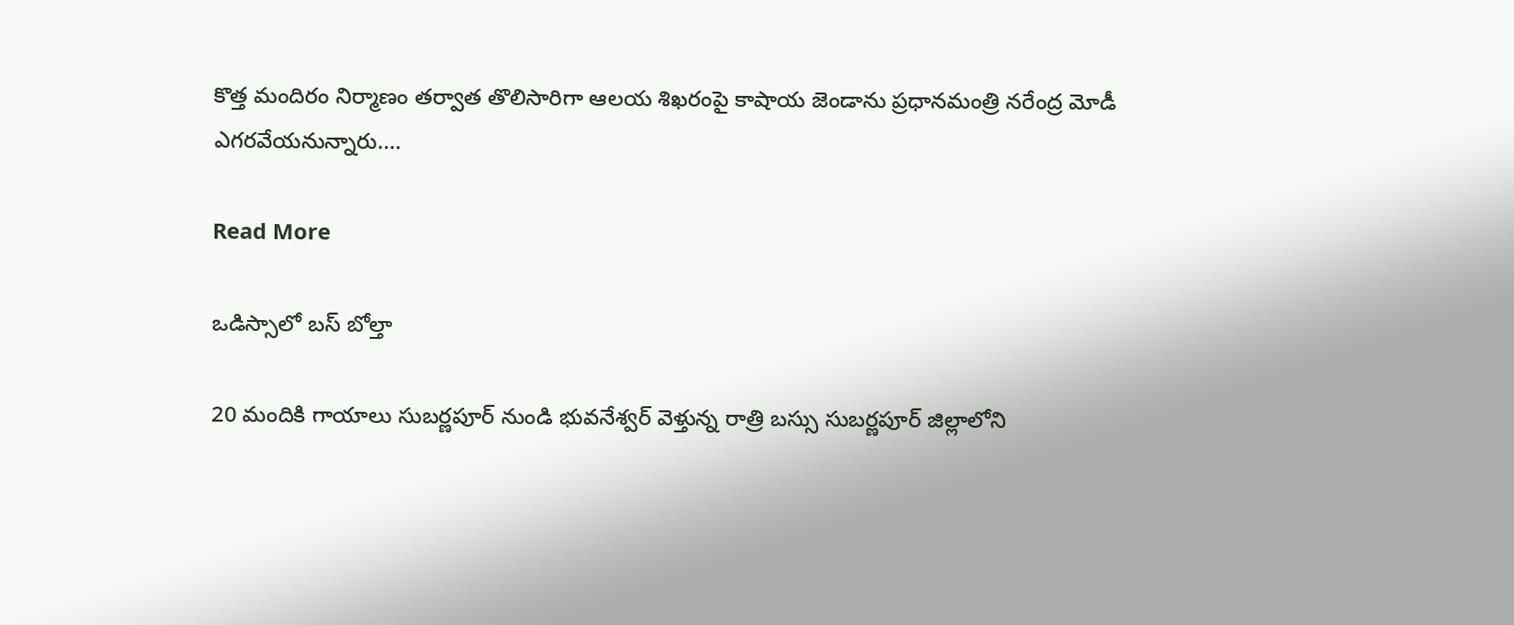కొత్త మందిరం నిర్మాణం తర్వాత తొలిసారిగా ఆలయ శిఖరంపై కాషాయ జెండాను ప్రధానమంత్రి నరేంద్ర మోడీ ఎగరవేయనున్నారు.…

Read More

ఒడిస్సాలో బస్ బోల్తా

20 మందికి గాయాలు సుబర్ణపూర్ నుండి భువనేశ్వర్ వెళ్తున్న రాత్రి బస్సు సుబర్ణపూర్ జిల్లాలోని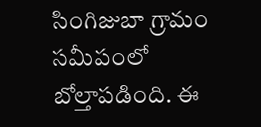సింగిజుబా గ్రామం సమీపంలో బోల్తాపడింది. ఈ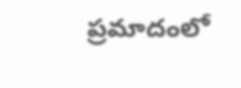ప్రమాదంలో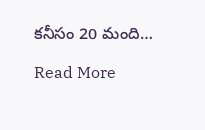కనీసం 20 మంది…

Read More